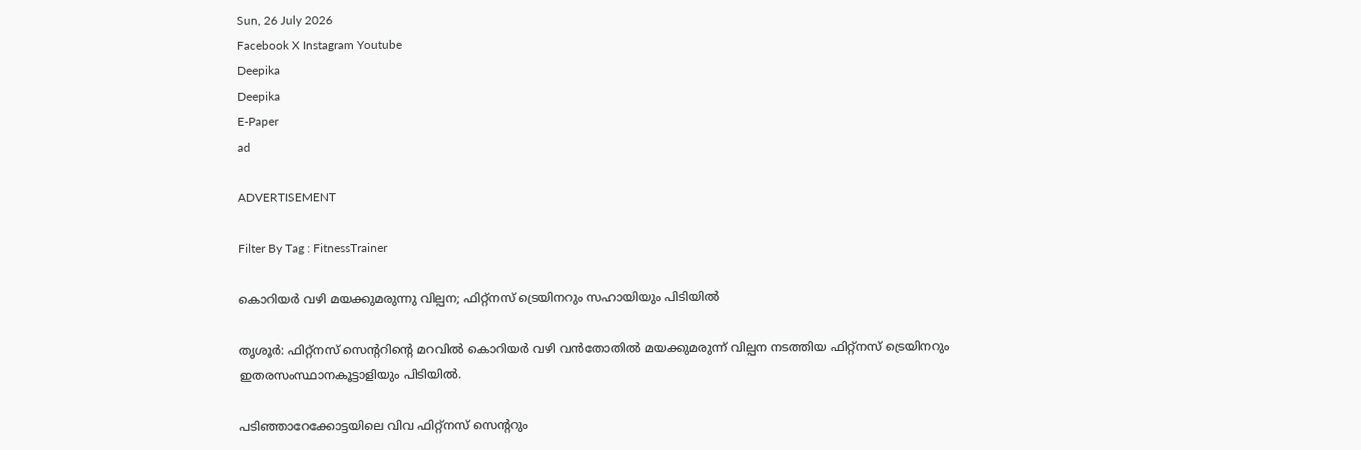Sun, 26 July 2026
Facebook X Instagram Youtube
Deepika
Deepika
E-Paper
ad

ADVERTISEMENT

Filter By Tag : FitnessTrainer

കൊറിയർ വഴി മയക്കുമരുന്നു വില്പന; ഫിറ്റ്നസ് ട്രെയിനറും സഹായിയും പിടിയിൽ

തൃശൂർ: ഫിറ്റ്നസ് സെന്‍ററിന്‍റെ മറവിൽ കൊറിയർ വഴി വൻതോതിൽ മയക്കുമരുന്ന് വില്പന നടത്തിയ ഫിറ്റ്നസ് ട്രെയിനറും ഇതരസംസ്ഥാനകൂട്ടാളിയും പിടിയിൽ.

പടിഞ്ഞാറേക്കോട്ടയിലെ വിവ ഫിറ്റ്നസ് സെന്‍ററും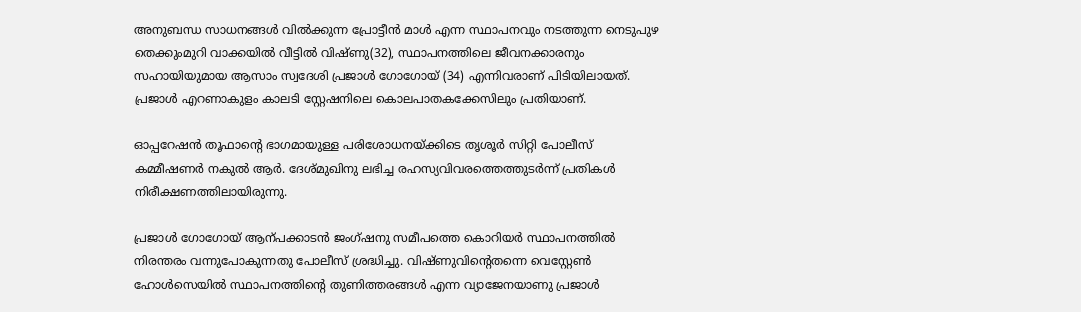അനുബന്ധ സാധനങ്ങൾ വിൽക്കുന്ന പ്രോട്ടീൻ മാൾ എന്ന സ്ഥാപനവും നടത്തുന്ന നെടുപുഴ തെക്കുംമുറി വാക്കയിൽ വീട്ടിൽ വിഷ്ണു(32), സ്ഥാപനത്തിലെ ജീവനക്കാരനും സഹായിയുമായ ആസാം സ്വദേശി പ്രജാൾ ഗോഗോയ് (34) എന്നിവരാണ് പിടിയിലായത്. പ്രജാൾ എറണാകുളം കാലടി സ്റ്റേഷനിലെ കൊലപാതകക്കേസിലും പ്രതിയാണ്.

ഓപ്പറേഷൻ തൂഫാന്‍റെ ഭാഗമായുള്ള പരിശോധനയ്ക്കിടെ തൃശൂർ സിറ്റി പോലീസ് കമ്മീഷണർ നകുൽ ആർ. ദേശ്മുഖിനു ലഭിച്ച രഹസ്യവിവരത്തെത്തുടർന്ന് പ്രതികൾ നിരീക്ഷണത്തിലായിരുന്നു.

പ്രജാൾ ഗോഗോയ് ആന്പക്കാടൻ ജംഗ്ഷനു സമീപത്തെ കൊറിയർ സ്ഥാപനത്തിൽ നിരന്തരം വന്നുപോകുന്നതു പോലീസ് ശ്രദ്ധിച്ചു. വിഷ്ണുവിന്‍റെതന്നെ വെസ്റ്റേണ്‍ ഹോൾസെയിൽ സ്ഥാപനത്തിന്‍റെ തുണിത്തരങ്ങൾ എന്ന വ്യാജേനയാണു പ്രജാൾ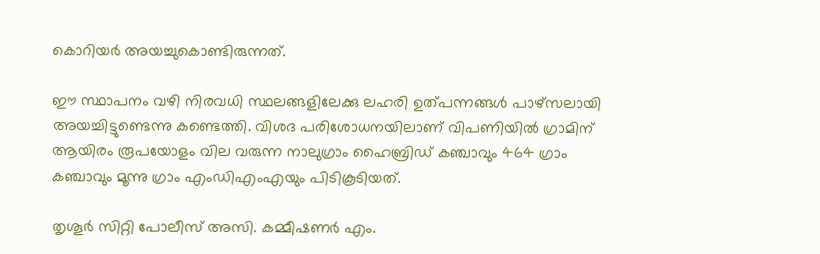കൊറിയർ അയച്ചുകൊണ്ടിരുന്നത്.

ഈ സ്ഥാപനം വഴി നിരവധി സ്ഥലങ്ങളിലേക്കു ലഹരി ഉത്പന്നങ്ങൾ പാഴ്സലായി അയച്ചിട്ടുണ്ടെന്നു കണ്ടെത്തി. വിശദ പരിശോധനയിലാണ് വിപണിയിൽ ഗ്രാമിന് ആയിരം രൂപയോളം വില വരുന്ന നാലുഗ്രാം ഹൈബ്രിഡ് കഞ്ചാവും 464 ഗ്രാം കഞ്ചാവും മൂന്നു ഗ്രാം എംഡിഎംഎയും പിടികൂടിയത്.

തൃശൂർ സിറ്റി പോലീസ് അസി. കമ്മീഷണർ എം.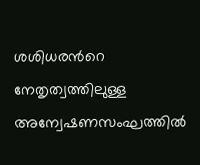ശശിധരന്‍റെ നേതൃത്വത്തിലുള്ള അന്വേഷണസംഘത്തിൽ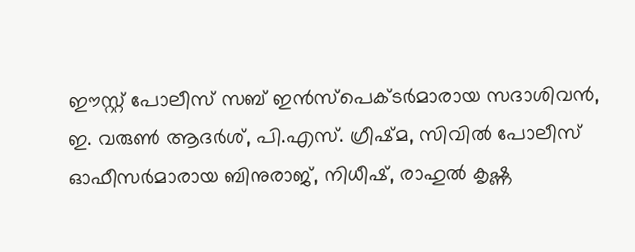ഈസ്റ്റ് പോലീസ് സബ് ഇൻസ്പെക്ടർമാരായ സദാശിവൻ, ഇ. വരുണ്‍ ആദർശ്, പി.എസ്. ഗ്രീഷ്മ, സിവിൽ പോലീസ് ഓഫീസർമാരായ ബിനുരാജ്, നിധീഷ്, രാഹുൽ കൃഷ്ണ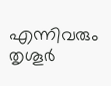എന്നിവരും തൃശൂർ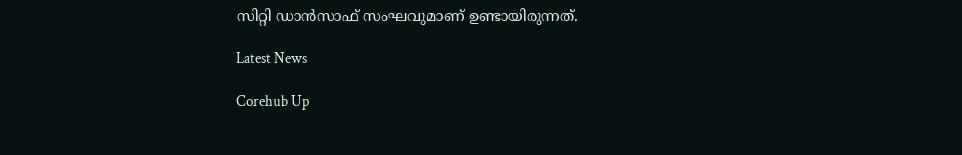സിറ്റി ഡാൻസാഫ് സംഘവുമാണ് ഉണ്ടായിരുന്നത്.

Latest News

Corehub Up